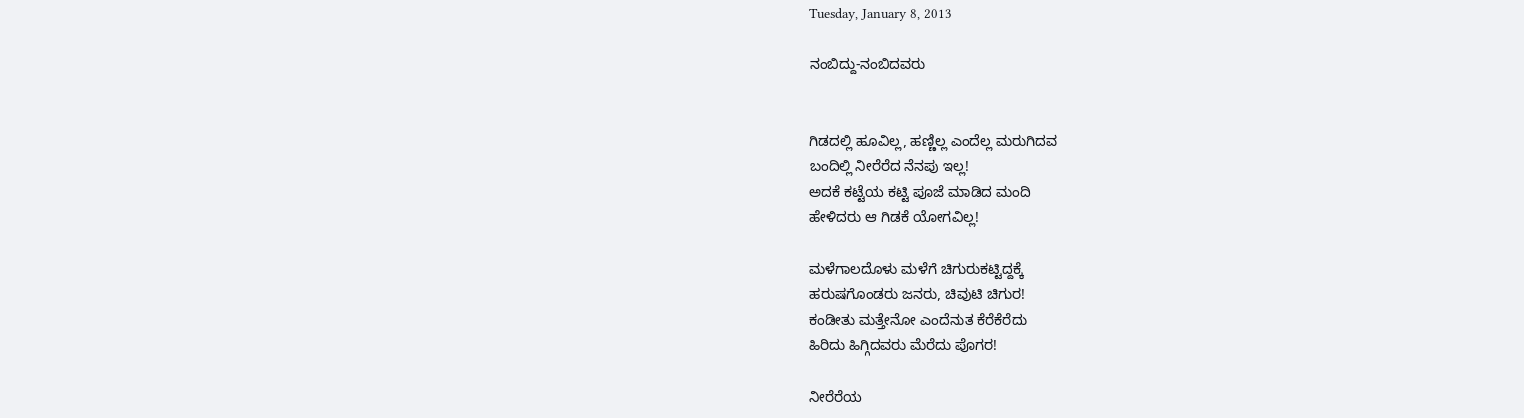Tuesday, January 8, 2013

ನಂಬಿದ್ದು-ನಂಬಿದವರು


ಗಿಡದಲ್ಲಿ ಹೂವಿಲ್ಲ, ಹಣ್ಣಿಲ್ಲ ಎಂದೆಲ್ಲ ಮರುಗಿದವ
ಬಂದಿಲ್ಲಿ ನೀರೆರೆದ ನೆನಪು ಇಲ್ಲ!
ಅದಕೆ ಕಟ್ಟೆಯ ಕಟ್ಟಿ ಪೂಜೆ ಮಾಡಿದ ಮಂದಿ
ಹೇಳಿದರು ಆ ಗಿಡಕೆ ಯೋಗವಿಲ್ಲ!

ಮಳೆಗಾಲದೊಳು ಮಳೆಗೆ ಚಿಗುರುಕಟ್ಟಿದ್ದಕ್ಕೆ
ಹರುಷಗೊಂಡರು ಜನರು, ಚಿವುಟಿ ಚಿಗುರ!
ಕಂಡೀತು ಮತ್ತೇನೋ ಎಂದೆನುತ ಕೆರೆಕೆರೆದು
ಹಿರಿದು ಹಿಗ್ಗಿದವರು ಮೆರೆದು ಪೊಗರ!

ನೀರೆರೆಯ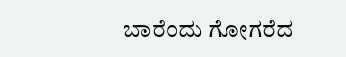ಬಾರೆಂದು ಗೋಗರೆದ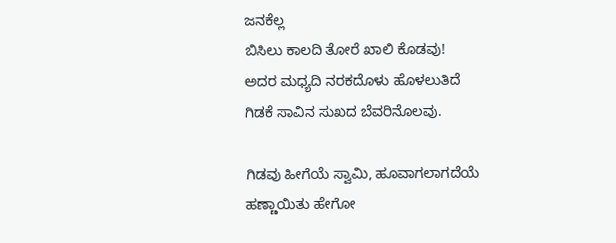ಜನಕೆಲ್ಲ
ಬಿಸಿಲು ಕಾಲದಿ ತೋರೆ ಖಾಲಿ ಕೊಡವು!
ಅದರ ಮಧ್ಯದಿ ನರಕದೊಳು ಹೊಳಲುತಿದೆ
ಗಿಡಕೆ ಸಾವಿನ ಸುಖದ ಬೆವರಿನೊಲವು.

ಗಿಡವು ಹೀಗೆಯೆ ಸ್ವಾಮಿ, ಹೂವಾಗಲಾಗದೆಯೆ
ಹಣ್ಣಾಯಿತು ಹೇಗೋ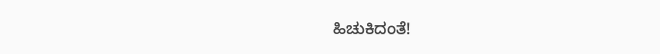ಹಿಚುಕಿದಂತೆ!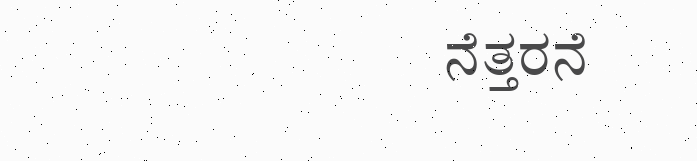ನೆತ್ತರನೆ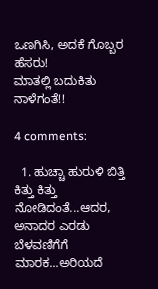ಒಣಗಿಸಿ, ಅದಕೆ ಗೊಬ್ಬರ ಹೆಸರು!
ಮಾತಲ್ಲಿ ಬದುಕಿತು ನಾಳೆಗಂತೆ!!

4 comments:

  1. ಹುಚ್ಚಾ ಹುರುಳಿ ಬಿತ್ತಿ ಕಿತ್ತು ಕಿತ್ತು ನೋಡಿದಂತೆ...ಆದರ, ಅನಾದರ ಎರಡು ಬೆಳವಣಿಗೆಗೆ ಮಾರಕ...ಅರಿಯದೆ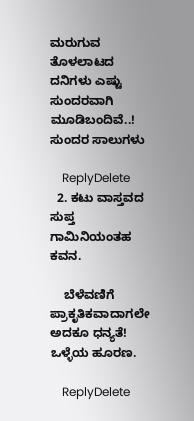ಮರುಗುವ ತೊಳಲಾಟದ ದನಿಗಳು ಎಷ್ಟು ಸುಂದರವಾಗಿ ಮೂಡಿಬಂದಿವೆ..! ಸುಂದರ ಸಾಲುಗಳು

    ReplyDelete
  2. ಕಟು ವಾಸ್ತವದ ಸುಪ್ತ ಗಾಮಿನಿಯಂತಹ ಕವನ.

    ಬೆಳೆವಣಿಗೆ ಪ್ರಾಕೃತಿಕವಾದಾಗಲೇ ಅದಕೂ ಧನ್ಯತೆ! ಒಳ್ಳೆಯ ಹೂರಣ.

    ReplyDelete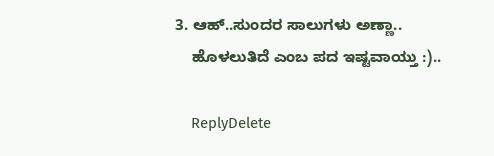3. ಆಹ್..ಸುಂದರ ಸಾಲುಗಳು ಅಣ್ಣಾ..
    ಹೊಳಲುತಿದೆ ಎಂಬ ಪದ ಇಷ್ಟವಾಯ್ತು :)..

    ReplyDelete